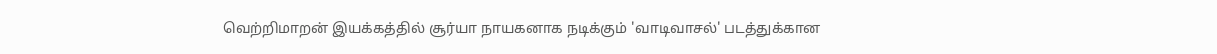வெற்றிமாறன் இயக்கத்தில் சூர்யா நாயகனாக நடிக்கும் 'வாடிவாசல்' படத்துக்கான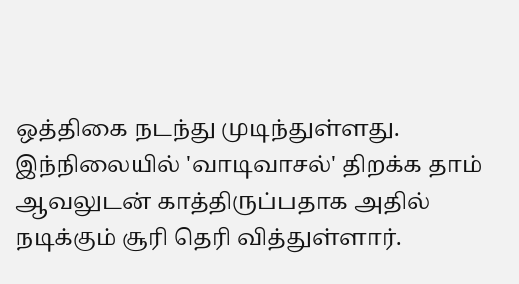ஒத்திகை நடந்து முடிந்துள்ளது.
இந்நிலையில் 'வாடிவாசல்' திறக்க தாம் ஆவலுடன் காத்திருப்பதாக அதில் நடிக்கும் சூரி தெரி வித்துள்ளார்.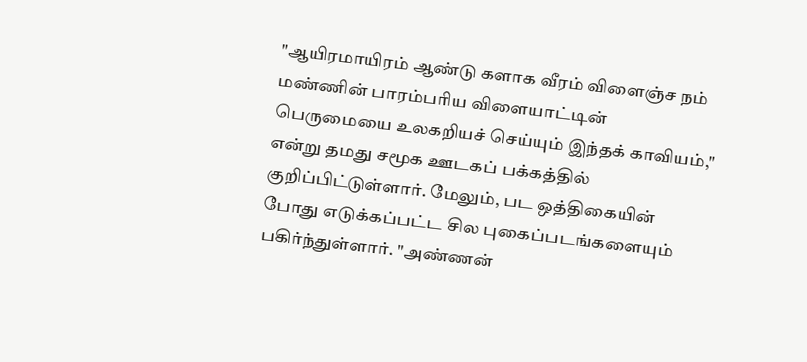"ஆயிரமாயிரம் ஆண்டு களாக வீரம் விளைஞ்ச நம் மண்ணின் பாரம்பரிய விளையாட்டின் பெருமையை உலகறியச் செய்யும் இந்தக் காவியம்," என்று தமது சமூக ஊடகப் பக்கத்தில் குறிப்பிட்டுள்ளார். மேலும், பட ஒத்திகையின் போது எடுக்கப்பட்ட சில புகைப்படங்களையும் பகிர்ந்துள்ளார். "அண்ணன்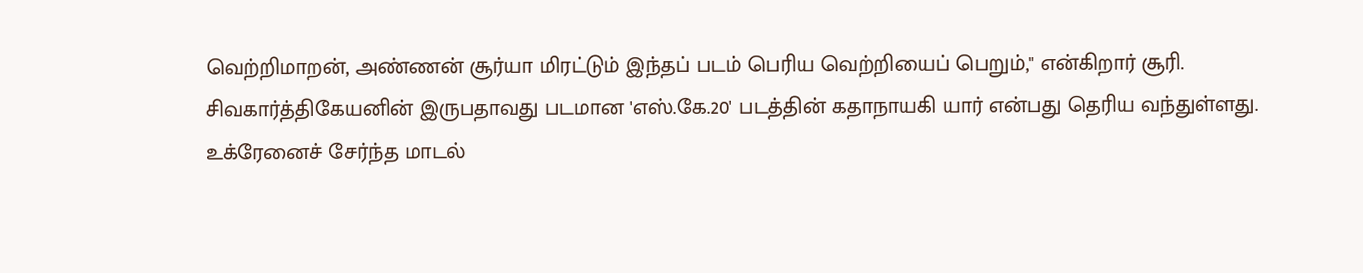வெற்றிமாறன், அண்ணன் சூர்யா மிரட்டும் இந்தப் படம் பெரிய வெற்றியைப் பெறும்," என்கிறார் சூரி.
சிவகார்த்திகேயனின் இருபதாவது படமான 'எஸ்.கே.20' படத்தின் கதாநாயகி யார் என்பது தெரிய வந்துள்ளது.
உக்ரேனைச் சேர்ந்த மாடல்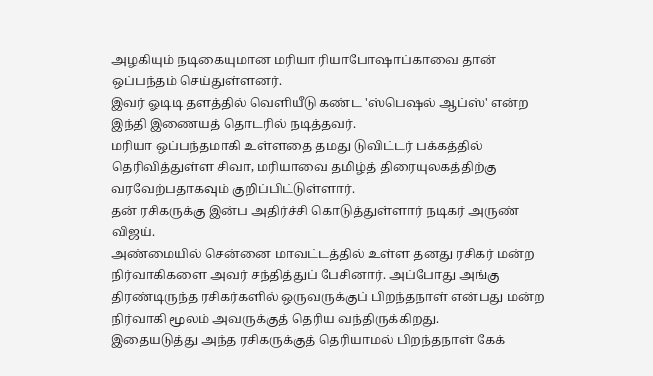அழகியும் நடிகையுமான மரியா ரியாபோஷாப்காவை தான் ஒப்பந்தம் செய்துள்ளனர்.
இவர் ஓடிடி தளத்தில் வெளியீடு கண்ட 'ஸ்பெஷல் ஆப்ஸ்' என்ற இந்தி இணையத் தொடரில் நடித்தவர்.
மரியா ஒப்பந்தமாகி உள்ளதை தமது டுவிட்டர் பக்கத்தில் தெரிவித்துள்ள சிவா, மரியாவை தமிழ்த் திரையுலகத்திற்கு வரவேற்பதாகவும் குறிப்பிட்டுள்ளார்.
தன் ரசிகருக்கு இன்ப அதிர்ச்சி கொடுத்துள்ளார் நடிகர் அருண் விஜய்.
அண்மையில் சென்னை மாவட்டத்தில் உள்ள தனது ரசிகர் மன்ற நிர்வாகிகளை அவர் சந்தித்துப் பேசினார். அப்போது அங்கு திரண்டிருந்த ரசிகர்களில் ஒருவருக்குப் பிறந்தநாள் என்பது மன்ற நிர்வாகி மூலம் அவருக்குத் தெரிய வந்திருக்கிறது.
இதையடுத்து அந்த ரசிகருக்குத் தெரியாமல் பிறந்தநாள் கேக்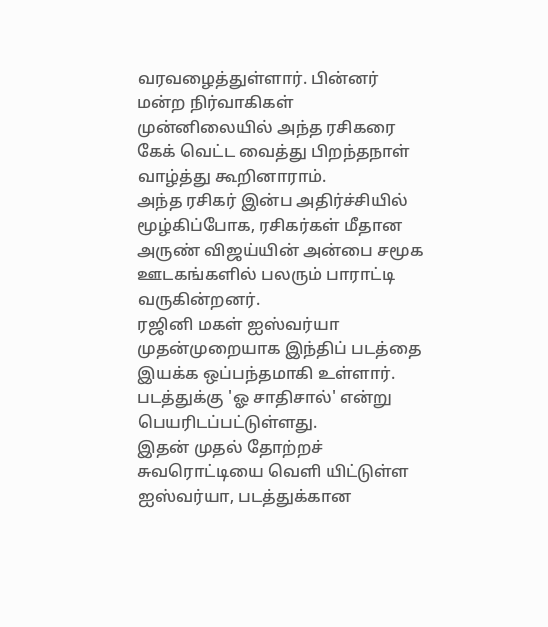வரவழைத்துள்ளார். பின்னர் மன்ற நிர்வாகிகள் முன்னிலையில் அந்த ரசிகரை கேக் வெட்ட வைத்து பிறந்தநாள் வாழ்த்து கூறினாராம்.
அந்த ரசிகர் இன்ப அதிர்ச்சியில் மூழ்கிப்போக, ரசிகர்கள் மீதான அருண் விஜய்யின் அன்பை சமூக ஊடகங்களில் பலரும் பாராட்டி வருகின்றனர்.
ரஜினி மகள் ஐஸ்வர்யா முதன்முறையாக இந்திப் படத்தை இயக்க ஒப்பந்தமாகி உள்ளார். படத்துக்கு 'ஓ சாதிசால்' என்று பெயரிடப்பட்டுள்ளது.
இதன் முதல் தோற்றச் சுவரொட்டியை வெளி யிட்டுள்ள ஐஸ்வர்யா, படத்துக்கான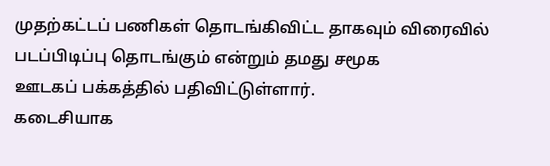முதற்கட்டப் பணிகள் தொடங்கிவிட்ட தாகவும் விரைவில் படப்பிடிப்பு தொடங்கும் என்றும் தமது சமூக
ஊடகப் பக்கத்தில் பதிவிட்டுள்ளார்.
கடைசியாக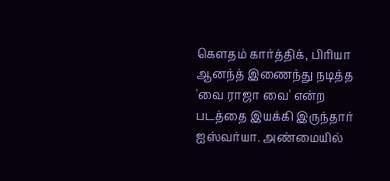கௌதம் கார்த்திக், பிரியா ஆனந்த் இணைந்து நடித்த 'வை ராஜா வை' என்ற படத்தை இயக்கி இருந்தார் ஐஸ்வர்யா. அண்மையில்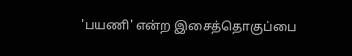'பயணி' என்ற இசைத்தொகுப்பை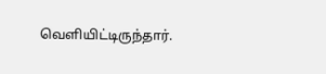வெளியிட்டிருந்தார்.